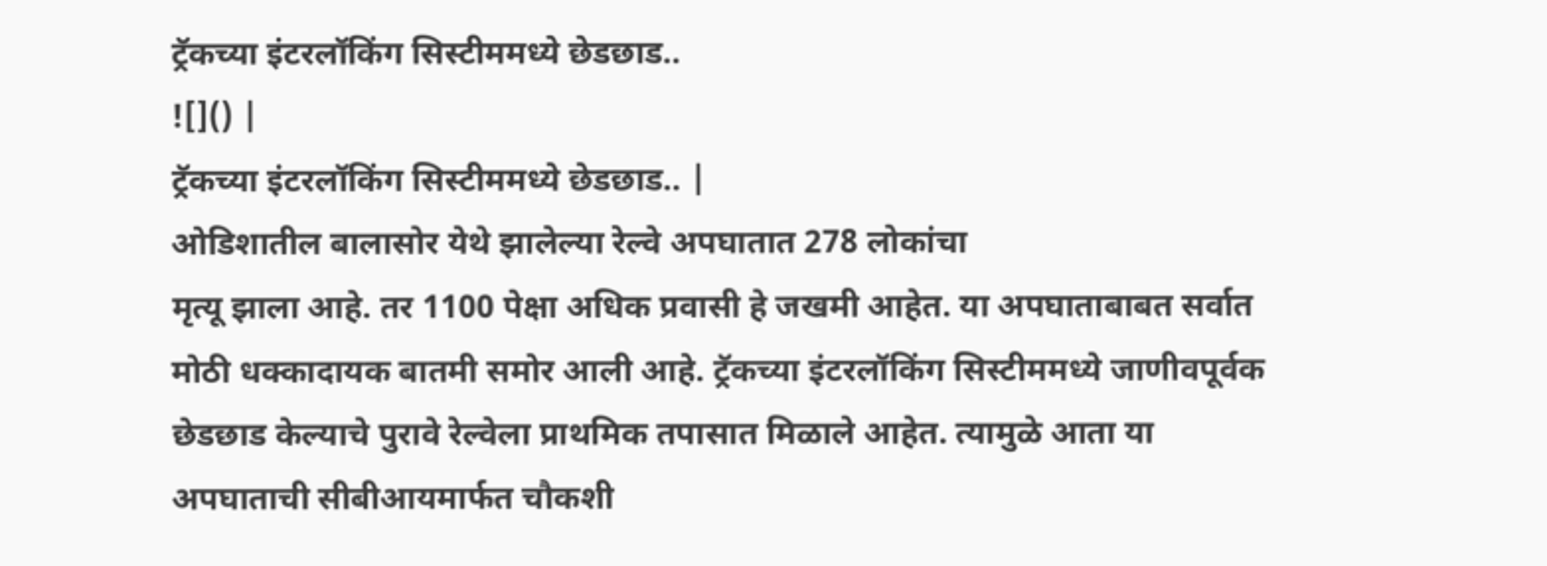ट्रॅकच्या इंटरलॉकिंग सिस्टीममध्ये छेडछाड..
![]() |
ट्रॅकच्या इंटरलॉकिंग सिस्टीममध्ये छेडछाड.. |
ओडिशातील बालासोर येथे झालेल्या रेल्वे अपघातात 278 लोकांचा
मृत्यू झाला आहे. तर 1100 पेक्षा अधिक प्रवासी हे जखमी आहेत. या अपघाताबाबत सर्वात
मोठी धक्कादायक बातमी समोर आली आहे. ट्रॅकच्या इंटरलॉकिंग सिस्टीममध्ये जाणीवपूर्वक
छेडछाड केल्याचे पुरावे रेल्वेला प्राथमिक तपासात मिळाले आहेत. त्यामुळे आता या
अपघाताची सीबीआयमार्फत चौकशी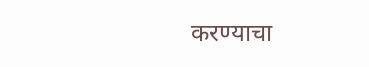करण्याचा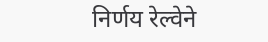निर्णय रेल्वेने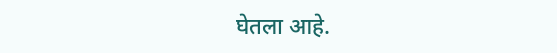घेतला आहे.